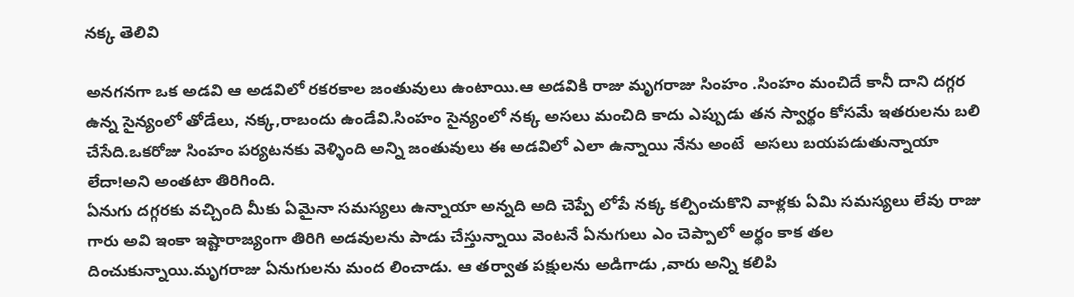నక్క తెలివి

అనగనగా ఒక అడవి ఆ అడవిలో రకరకాల జంతువులు ఉంటాయి.ఆ అడవికి రాజు మృగరాజు సింహం .సింహం మంచిదే కానీ దాని దగ్గర ఉన్న సైన్యంలో తోడేలు, నక్క,రాబందు ఉండేవి.సింహం సైన్యంలో నక్క అసలు మంచిది కాదు ఎప్పుడు తన స్వార్థం కోసమే ఇతరులను బలి చేసేది.ఒకరోజు సింహం పర్యటనకు వెళ్ళింది అన్ని జంతువులు ఈ అడవిలో ఎలా ఉన్నాయి నేను అంటే  అసలు బయపడుతున్నాయా లేదా!అని అంతటా తిరిగింది.
ఏనుగు దగ్గరకు వచ్చింది మీకు ఏమైనా సమస్యలు ఉన్నాయా అన్నది అది చెప్పే లోపే నక్క కల్పించుకొని వాళ్లకు ఏమి సమస్యలు లేవు రాజు గారు అవి ఇంకా ఇష్టారాజ్యంగా తిరిగి అడవులను పాడు చేస్తున్నాయి వెంటనే ఏనుగులు ఎం చెప్పాలో అర్థం కాక తల దించుకున్నాయి.మృగరాజు ఏనుగులను మంద లించాడు. ఆ తర్వాత పక్షులను అడిగాడు ,వారు అన్ని కలిపి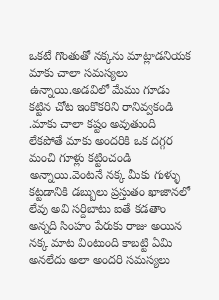ఒకటే గొంతుతో నక్కను మాట్లాడనియక మాకు చాలా సమస్యలు ఉన్నాయి.అడవిలో మేము గూడు కట్టిన చోట ఇంకొకరిని రానివ్వకండి .మాకు చాలా కష్టం అవుతుంది లేకపోతే మాకు అందరికి ఒక దగ్గర మంచి గూళ్లు కట్టించండి అన్నాయి.వెంటనే నక్క మీకు గుళ్ళు కట్టడానికి డబ్బులు ప్రస్తుతం ఖాజానలో లేవు అవి సర్దిబాటు ఐతే కడతాం అన్నది సింహం పేరుకు రాజు అయిన నక్క మాట వింటుంది కాబట్టి ఏమి అనలేదు అలా అందరి సమస్యలు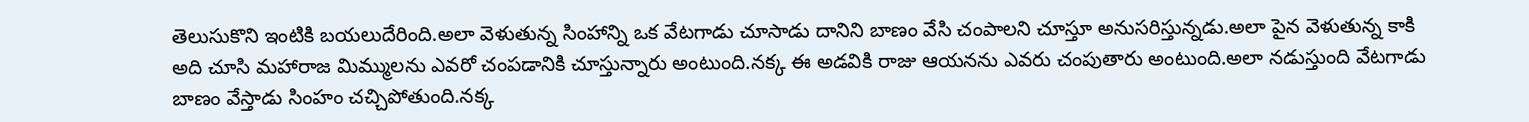తెలుసుకొని ఇంటికి బయలుదేరింది.అలా వెళుతున్న సింహాన్ని ఒక వేటగాడు చూసాడు దానిని బాణం వేసి చంపాలని చూస్తూ అనుసరిస్తున్నడు.అలా పైన వెళుతున్న కాకి అది చూసి మహారాజ మిమ్ములను ఎవరో చంపడానికి చూస్తున్నారు అంటుంది.నక్క ఈ అడవికి రాజు ఆయనను ఎవరు చంపుతారు అంటుంది.అలా నడుస్తుంది వేటగాడు బాణం వేస్తాడు సింహం చచ్చిపోతుంది.నక్క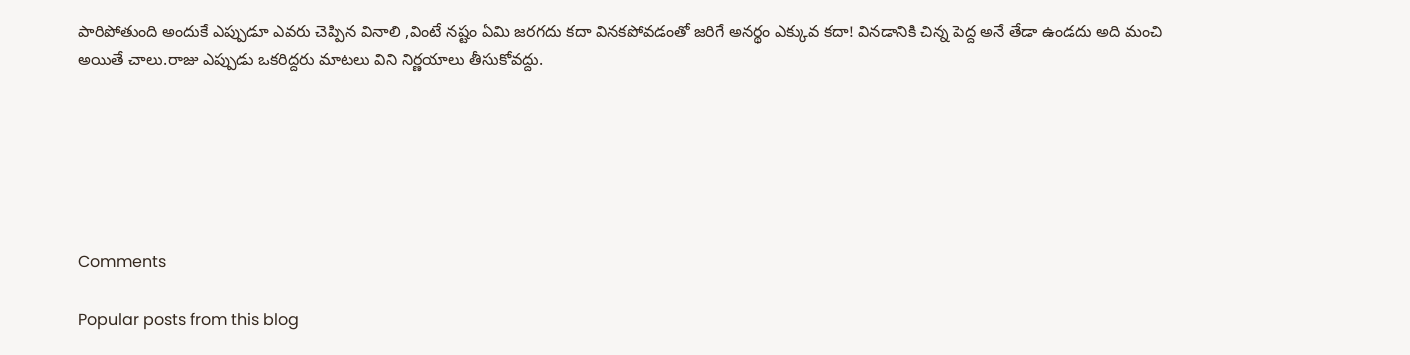పారిపోతుంది అందుకే ఎప్పుడూ ఎవరు చెప్పిన వినాలి ,వింటే నష్టం ఏమి జరగదు కదా వినకపోవడంతో జరిగే అనర్థం ఎక్కువ కదా! వినడానికి చిన్న పెద్ద అనే తేడా ఉండదు అది మంచి అయితే చాలు.రాజు ఎప్పుడు ఒకరిద్దరు మాటలు విని నిర్ణయాలు తీసుకోవద్దు.






Comments

Popular posts from this blog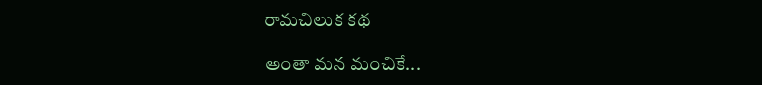రామచిలుక కథ

అంతా మన మంచికే...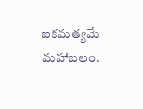ఐకమత్యమే మహాబలం.